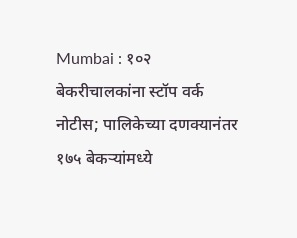Mumbai : १०२ बेकरीचालकांना स्टॉप वर्क नोटीस; पालिकेच्या दणक्यानंतर १७५ बेकऱ्यांमध्ये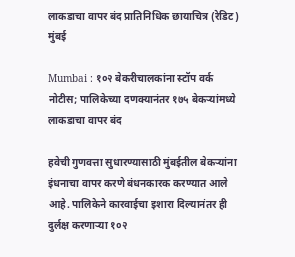लाकडाचा वापर बंद प्रातिनिधिक छायाचित्र (रेडिट)
मुंबई

Mumbai : १०२ बेकरीचालकांना स्टॉप वर्क नोटीस; पालिकेच्या दणक्यानंतर १७५ बेकऱ्यांमध्ये लाकडाचा वापर बंद

हवेची गुणवत्ता सुधारण्यासाठी मुंबईतील बेकऱ्यांना इंधनाचा वापर करणे बंधनकारक करण्यात आले आहे. पालिकेने कारवाईचा इशारा दिल्यानंतर ही दुर्लक्ष करणाऱ्या १०२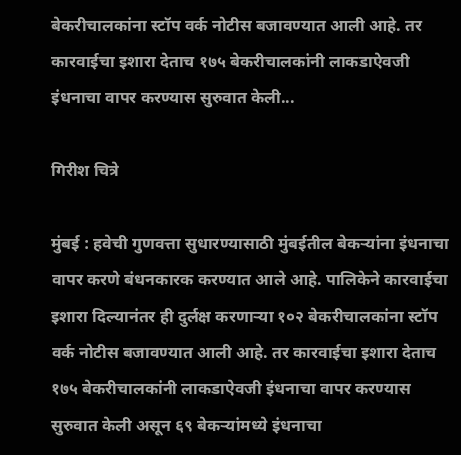बेकरीचालकांना स्टॉप वर्क नोटीस बजावण्यात आली आहे. तर कारवाईचा इशारा देताच १७५ बेकरीचालकांनी लाकडाऐवजी इंधनाचा वापर करण्यास सुरुवात केली...

गिरीश चित्रे

मुंबई : हवेची गुणवत्ता सुधारण्यासाठी मुंबईतील बेकऱ्यांना इंधनाचा वापर करणे बंधनकारक करण्यात आले आहे. पालिकेने कारवाईचा इशारा दिल्यानंतर ही दुर्लक्ष करणाऱ्या १०२ बेकरीचालकांना स्टॉप वर्क नोटीस बजावण्यात आली आहे. तर कारवाईचा इशारा देताच १७५ बेकरीचालकांनी लाकडाऐवजी इंधनाचा वापर करण्यास सुरुवात केली असून ६९ बेकऱ्यांमध्ये इंधनाचा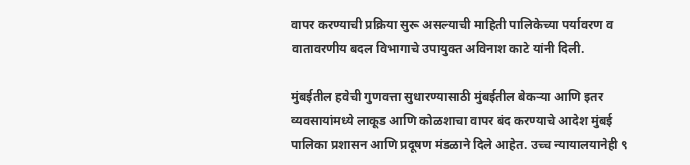वापर करण्याची प्रक्रिया सुरू असल्याची माहिती पालिकेच्या पर्यावरण व वातावरणीय बदल विभागाचे उपायुक्त अविनाश काटे यांनी दिली.

मुंबईतील हवेची गुणवत्ता सुधारण्यासाठी मुंबईतील बेकऱ्या आणि इतर व्यवसायांमध्ये लाकूड आणि कोळशाचा वापर बंद करण्याचे आदेश मुंबई पालिका प्रशासन आणि प्रदूषण मंडळाने दिले आहेत. उच्‍च न्‍यायालयानेही ९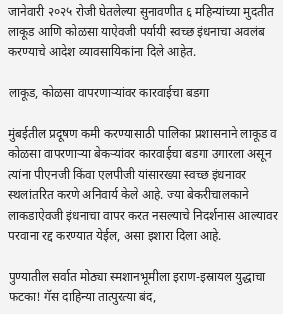जानेवारी २०२५ रोजी घेतलेल्‍या सुनावणीत ६ महिन्‍यांच्‍या मुदतीत लाकूड आणि कोळसा याऐवजी पर्यायी स्‍वच्‍छ इंधनाचा अवलंब करण्‍याचे आदेश व्‍यावसायिकांना दिले आहेत.

लाकूड, कोळसा वापरणाऱ्यांवर कारवाईचा बडगा

मुंबईतील प्रदूषण कमी करण्यासाठी पालिका प्रशासनाने लाकूड व कोळसा वापरणाऱ्या बेकऱ्यांवर कारवाईचा बडगा उगारला असून त्यांना पीएनजी किंवा एलपीजी यांसारख्या स्वच्छ इंधनावर स्थलांतरित करणे अनिवार्य केले आहे. ज्या बेकरीचालकाने लाकडाऐवजी इंधनाचा वापर करत नसल्याचे निदर्शनास आल्यावर परवाना रद्द करण्यात येईल, असा इशारा दिला आहे.

पुण्यातील सर्वात मोठ्या स्मशानभूमीला इराण-इस्रायल युद्धाचा फटका! गॅस दाहिन्या तात्पुरत्या बंद,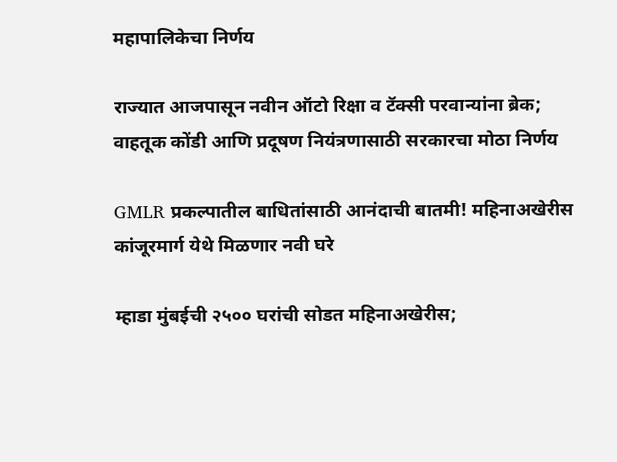महापालिकेचा निर्णय

राज्यात आजपासून नवीन ऑटो रिक्षा व टॅक्सी परवान्यांना ब्रेक; वाहतूक कोंडी आणि प्रदूषण नियंत्रणासाठी सरकारचा मोठा निर्णय

GMLR प्रकल्पातील बाधितांसाठी आनंदाची बातमी! महिनाअखेरीस कांजूरमार्ग येथे मिळणार नवी घरे

म्हाडा मुंबईची २५०० घरांची सोडत महिनाअखेरीस;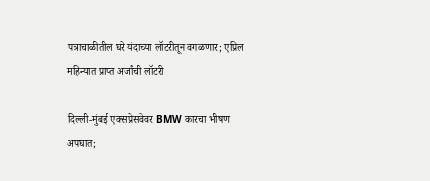पत्राचाळीतील घरे यंदाच्या लॉटरीतून वगळणार; एप्रिल महिन्यात प्राप्त अर्जांची लॉटरी

दिल्ली-मुंबई एक्सप्रेसवेवर BMW कारचा भीषण अपघात;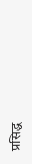प्रसिद्ध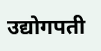उद्योगपती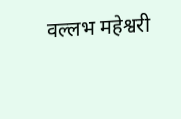वल्लभ महेश्वरी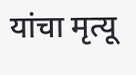यांचा मृत्यू